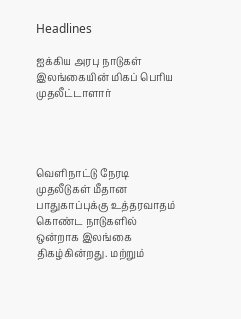Headlines

ஐக்கிய அரபு நாடுகள் இலங்கையின் மிகப் பெரிய முதலீட்டாளார்




வெளிநாட்டு நேரடி முதலீடுகள் மீதான பாதுகாப்புக்கு உத்தரவாதம் கொண்ட நாடுகளில் ஒன்றாக இலங்கை திகழ்கின்றது. மற்றும்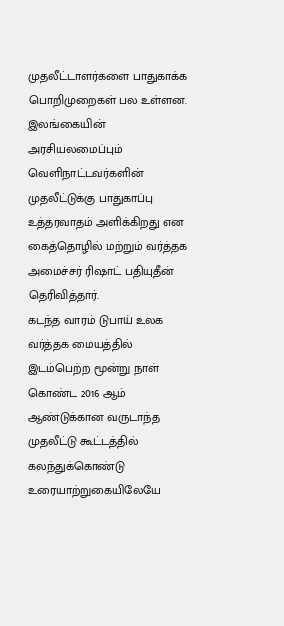முதலீட்டாளர்களை பாதுகாக்க பொறிமுறைகள் பல உள்ளன. இலங்கையின் அரசியலமைப்பும் வெளிநாட்டவர்களின் முதலீட்டுக்கு பாதுகாப்பு உத்தரவாதம் அளிக்கிறது என கைத்தொழில் மற்றும் வர்த்தக அமைச்சர் ரிஷாட் பதியுதீன் தெரிவித்தார்.
கடந்த வாரம் டுபாய் உலக வர்த்தக மையத்தில் இடம்பெற்ற மூன்று நாள் கொண்ட 2016 ஆம் ஆண்டுக்கான வருடாந்த முதலீட்டு கூட்டத்தில் கலந்துக்கொண்டு உரையாற்றுகையிலேயே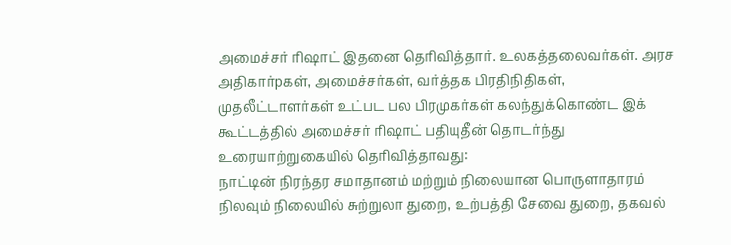அமைச்சர் ரிஷாட் இதனை தெரிவித்தார். உலகத்தலைவர்கள். அரச அதிகார்pகள், அமைச்சர்கள், வர்த்தக பிரதிநிதிகள், முதலீட்டாளர்கள் உட்பட பல பிரமுகர்கள் கலந்துக்கொண்ட இக் கூட்டத்தில் அமைச்சர் ரிஷாட் பதியுதீன் தொடர்ந்து உரையாற்றுகையில் தெரிவித்தாவது:
நாட்டின் நிரந்தர சமாதானம் மற்றும் நிலையான பொருளாதாரம் நிலவும் நிலையில் சுற்றுலா துறை, உற்பத்தி சேவை துறை, தகவல்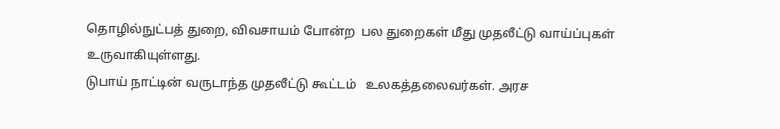தொழில்நுட்பத் துறை, விவசாயம் போன்ற  பல துறைகள் மீது முதலீட்டு வாய்ப்புகள் உருவாகியுள்ளது.
டுபாய் நாட்டின் வருடாந்த முதலீட்டு கூட்டம்   உலகத்தலைவர்கள். அரச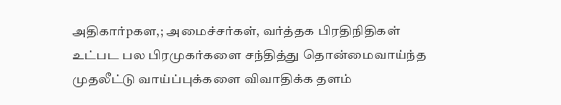அதிகார்pகள,; அமைச்சர்கள், வர்த்தக பிரதிநிதிகள் உட்பட பல பிரமுகர்களை சந்தித்து தொன்மைவாய்ந்த முதலீட்டு வாய்ப்புக்களை விவாதிக்க தளம்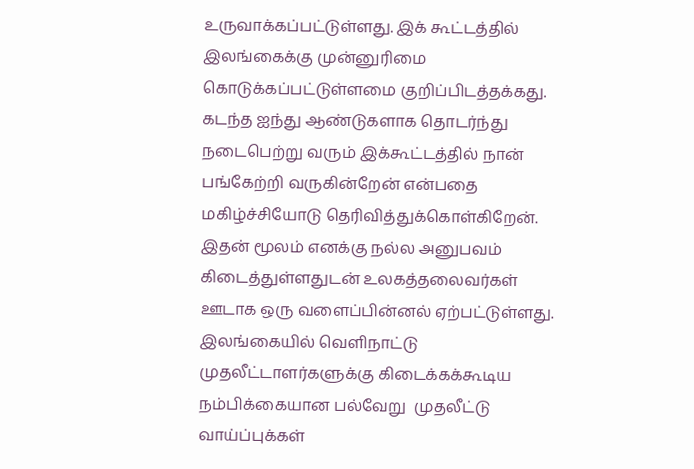உருவாக்கப்பட்டுள்ளது. இக் கூட்டத்தில் இலங்கைக்கு முன்னுரிமை கொடுக்கப்பட்டுள்ளமை குறிப்பிடத்தக்கது.
கடந்த ஐந்து ஆண்டுகளாக தொடர்ந்து  நடைபெற்று வரும் இக்கூட்டத்தில் நான் பங்கேற்றி வருகின்றேன் என்பதை மகிழ்ச்சியோடு தெரிவித்துக்கொள்கிறேன். இதன் மூலம் எனக்கு நல்ல அனுபவம் கிடைத்துள்ளதுடன் உலகத்தலைவர்கள் ஊடாக ஒரு வளைப்பின்னல் ஏற்பட்டுள்ளது. இலங்கையில் வெளிநாட்டு முதலீட்டாளர்களுக்கு கிடைக்கக்கூடிய நம்பிக்கையான பல்வேறு  முதலீட்டு வாய்ப்புக்கள்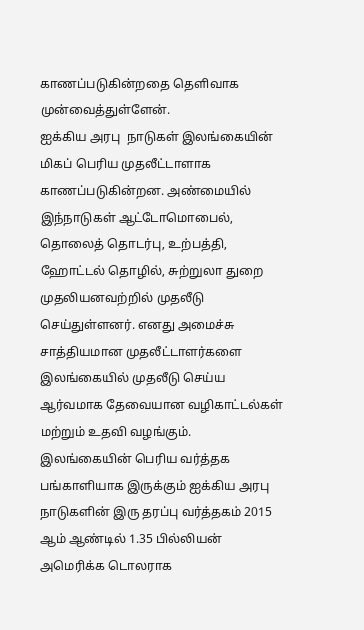காணப்படுகின்றதை தெளிவாக முன்வைத்துள்ளேன்.
ஐக்கிய அரபு  நாடுகள் இலங்கையின் மிகப் பெரிய முதலீட்டாளாக காணப்படுகின்றன. அண்மையில் இந்நாடுகள் ஆட்டோமொபைல், தொலைத் தொடர்பு, உற்பத்தி, ஹோட்டல் தொழில், சுற்றுலா துறை முதலியனவற்றில் முதலீடு செய்துள்ளனர். எனது அமைச்சு சாத்தியமான முதலீட்டாளர்களை இலங்கையில் முதலீடு செய்ய ஆர்வமாக தேவையான வழிகாட்டல்கள் மற்றும் உதவி வழங்கும்.
இலங்கையின் பெரிய வர்த்தக பங்காளியாக இருக்கும் ஐக்கிய அரபு நாடுகளின் இரு தரப்பு வர்த்தகம் 2015 ஆம் ஆண்டில் 1.35 பில்லியன் அமெரிக்க டொலராக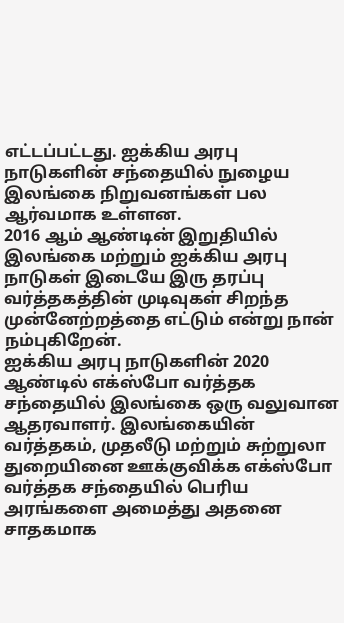எட்டப்பட்டது. ஐக்கிய அரபு நாடுகளின் சந்தையில் நுழைய  இலங்கை நிறுவனங்கள் பல ஆர்வமாக உள்ளன.
2016 ஆம் ஆண்டின் இறுதியில் இலங்கை மற்றும் ஐக்கிய அரபு நாடுகள் இடையே இரு தரப்பு வர்த்தகத்தின் முடிவுகள் சிறந்த   முன்னேற்றத்தை எட்டும் என்று நான் நம்புகிறேன்.
ஐக்கிய அரபு நாடுகளின் 2020 ஆண்டில் எக்ஸ்போ வர்த்தக சந்தையில் இலங்கை ஒரு வலுவான ஆதரவாளர். இலங்கையின் வர்த்தகம், முதலீடு மற்றும் சுற்றுலா துறையினை ஊக்குவிக்க எக்ஸ்போ வர்த்தக சந்தையில் பெரிய அரங்களை அமைத்து அதனை சாதகமாக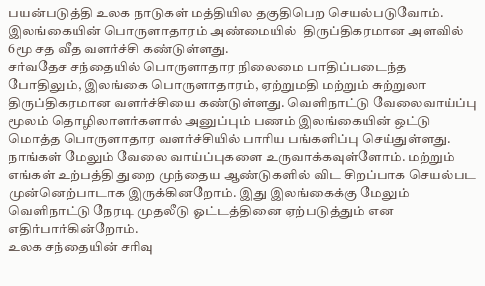பயன்படுத்தி உலக நாடுகள் மத்தியில தகுதிபெற செயல்படுவோம்.
இலங்கையின் பொருளாதாரம் அண்மையில்  திருப்திகரமான அளவில்  6மூ சத வீத வளர்ச்சி கண்டுள்ளது.
சர்வதேச சந்தையில் பொருளாதார நிலைமை பாதிப்படைந்த  போதிலும், இலங்கை பொருளாதாரம், ஏற்றுமதி மற்றும் சுற்றுலா திருப்திகரமான வளர்ச்சியை கண்டுள்ளது. வெளிநாட்டு வேலைவாய்ப்பு மூலம் தொழிலாளர்களால் அனுப்பும் பணம் இலங்கையின் ஒட்டு மொத்த பொருளாதார வளர்ச்சியில் பாரிய பங்களிப்பு செய்துள்ளது. நாங்கள் மேலும் வேலை வாய்ப்புகளை உருவாக்கவுள்ளோம். மற்றும் எங்கள் உற்பத்தி துறை முந்தைய ஆண்டுகளில் விட சிறப்பாக செயல்பட முன்னெற்பாடாக இருக்கினறோம். இது இலங்கைக்கு மேலும் வெளிநாட்டு நேரடி முதலீடு ஓட்டத்தினை ஏற்படுத்தும் என எதிர்பார்கின்றோம்.
உலக சந்தையின் சரிவு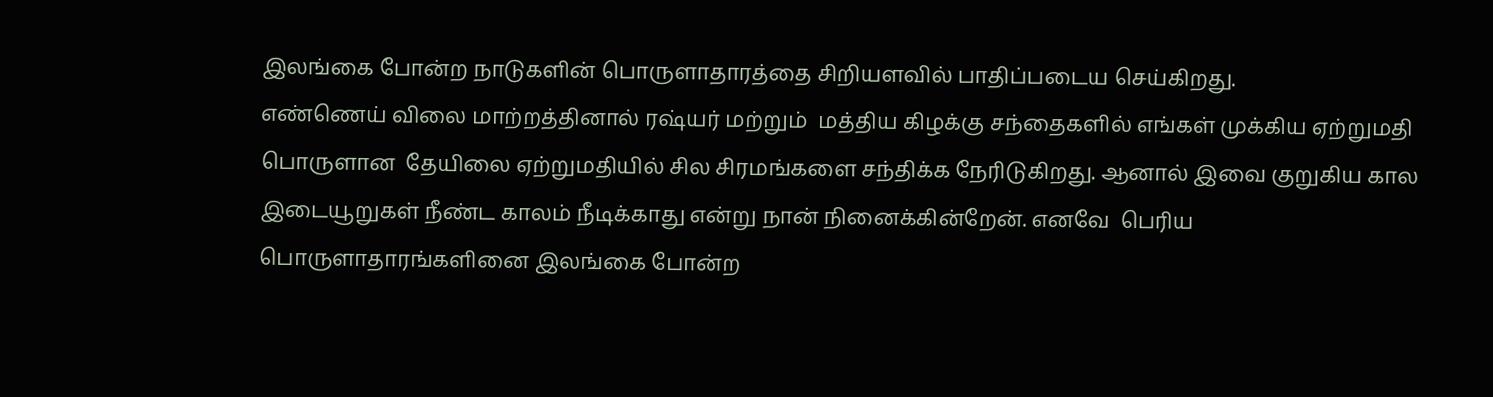இலங்கை போன்ற நாடுகளின் பொருளாதாரத்தை சிறியளவில் பாதிப்படைய செய்கிறது.
எண்ணெய் விலை மாற்றத்தினால் ரஷ்யர் மற்றும்  மத்திய கிழக்கு சந்தைகளில் எங்கள் முக்கிய ஏற்றுமதி பொருளான  தேயிலை ஏற்றுமதியில் சில சிரமங்களை சந்திக்க நேரிடுகிறது. ஆனால் இவை குறுகிய கால இடையூறுகள் நீண்ட காலம் நீடிக்காது என்று நான் நினைக்கின்றேன். எனவே  பெரிய பொருளாதாரங்களினை இலங்கை போன்ற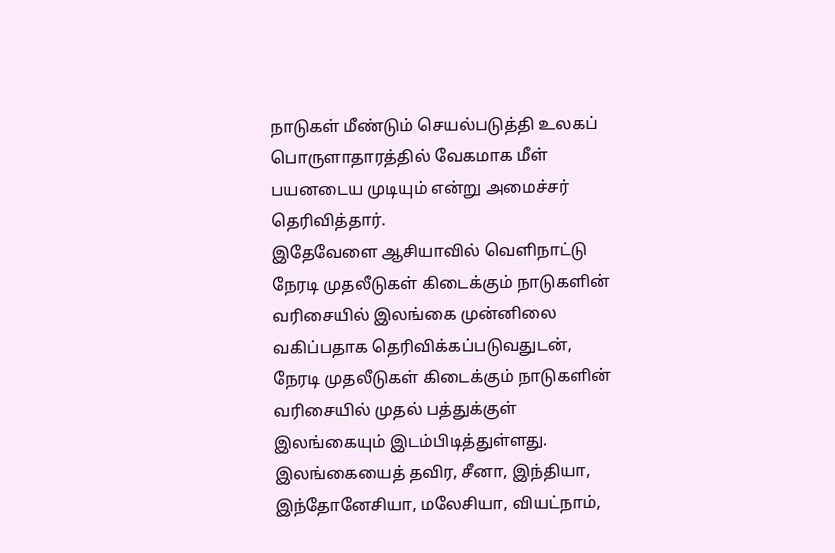நாடுகள் மீண்டும் செயல்படுத்தி உலகப் பொருளாதாரத்தில் வேகமாக மீள் பயனடைய முடியும் என்று அமைச்சர் தெரிவித்தார்.
இதேவேளை ஆசியாவில் வெளிநாட்டு நேரடி முதலீடுகள் கிடைக்கும் நாடுகளின் வரிசையில் இலங்கை முன்னிலை வகிப்பதாக தெரிவிக்கப்படுவதுடன், நேரடி முதலீடுகள் கிடைக்கும் நாடுகளின் வரிசையில் முதல் பத்துக்குள் இலங்கையும் இடம்பிடித்துள்ளது.
இலங்கையைத் தவிர, சீனா, இந்தியா, இந்தோனேசியா, மலேசியா, வியட்நாம்,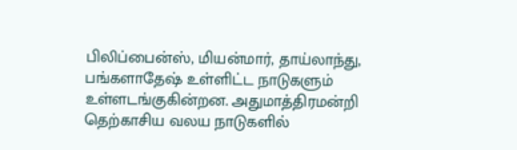பிலிப்பைன்ஸ், மியன்மார், தாய்லாந்து, பங்களாதேஷ் உள்ளிட்ட நாடுகளும் உள்ளடங்குகின்றன. அதுமாத்திரமன்றி தெற்காசிய வலய நாடுகளில்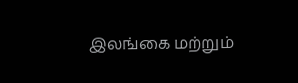இலங்கை மற்றும்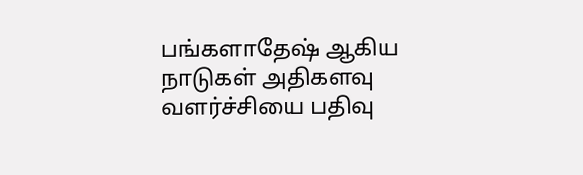பங்களாதேஷ் ஆகிய நாடுகள் அதிகளவு வளர்ச்சியை பதிவு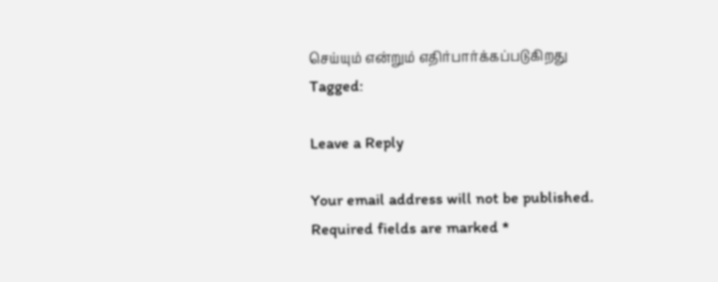செய்யும் என்றும் எதிர்பார்க்கப்படுகிறது
Tagged:

Leave a Reply

Your email address will not be published. Required fields are marked *